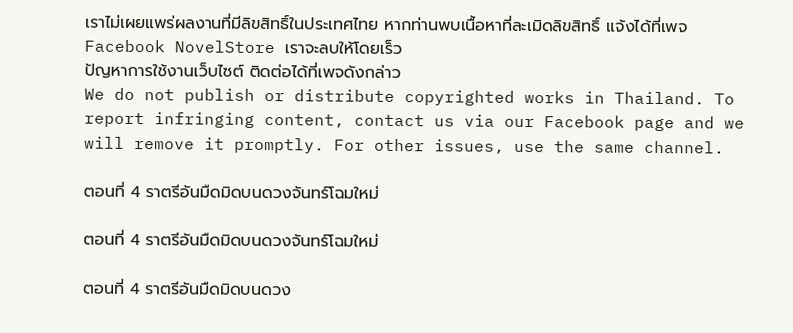เราไม่เผยแพร่ผลงานที่มีลิขสิทธิ์ในประเทศไทย หากท่านพบเนื้อหาที่ละเมิดลิขสิทธิ์ แจ้งได้ที่เพจ Facebook NovelStore เราจะลบให้โดยเร็ว
ปัญหาการใช้งานเว็บไซต์ ติดต่อได้ที่เพจดังกล่าว
We do not publish or distribute copyrighted works in Thailand. To report infringing content, contact us via our Facebook page and we will remove it promptly. For other issues, use the same channel.

ตอนที่ 4 ราตรีอันมืดมิดบนดวงจันทร์โฉมใหม่

ตอนที่ 4 ราตรีอันมืดมิดบนดวงจันทร์โฉมใหม่

ตอนที่ 4 ราตรีอันมืดมิดบนดวง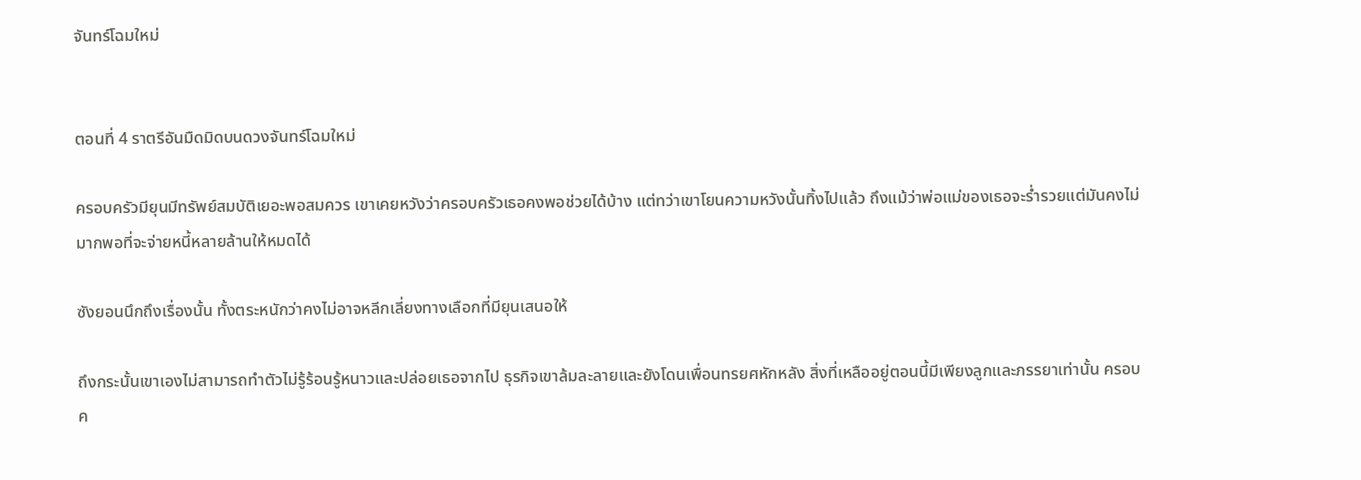จันทร์โฉมใหม่


ตอนที่ 4 ราตรีอันมืดมิดบนดวงจันทร์โฉมใหม่

ครอบครัวมียุนมีทรัพย์สมบัติเยอะพอสมควร เขาเคยหวังว่าครอบครัวเธอคงพอช่วยได้บ้าง แต่ทว่าเขาโยนความหวังนั้นทิ้งไปแล้ว ถึงแม้ว่าพ่อแม่ของเธอจะร่ำรวยแต่มันคงไม่มากพอที่จะจ่ายหนี้หลายล้านให้หมดได้

ซังยอนนึกถึงเรื่องนั้น ทั้งตระหนักว่าคงไม่อาจหลีกเลี่ยงทางเลือกที่มียุนเสนอให้

ถึงกระนั้นเขาเองไม่สามารถทำตัวไม่รู้ร้อนรู้หนาวและปล่อยเธอจากไป ธุรกิจเขาล้มละลายและยังโดนเพื่อนทรยศหักหลัง สิ่งที่เหลืออยู่ตอนนี้มีเพียงลูกและภรรยาเท่านั้น ครอบค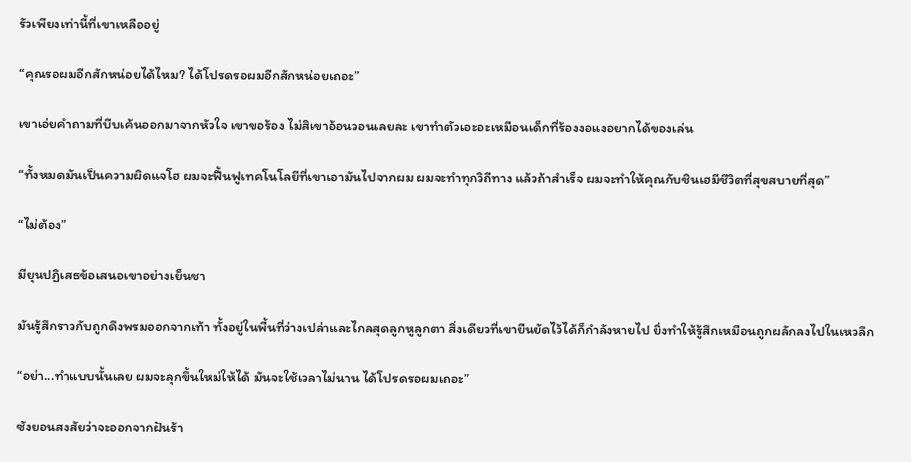รัวเพียงเท่านี้ที่เขาเหลืออยู่

“คุณรอผมอีกสักหน่อยได้ไหม? ได้โปรดรอผมอีกสักหน่อยเถอะ”

เขาเอ่ยคำถามที่บีบเค้นออกมาจากหัวใจ เขาขอร้อง ไม่สิเขาอ้อนวอนเลยละ เขาทำตัวเอะอะเหมือนเด็กที่ร้องงอแงอยากได้ของเล่น

“ทั้งหมดมันเป็นความผิดแจโฮ ผมจะฟื้นฟูเทคโนโลยีที่เขาเอามันไปจากผม ผมจะทำทุกวิถีทาง แล้วถ้าสำเร็จ ผมจะทำให้คุณกับชินเฮมีชีวิตที่สุขสบายที่สุด”

“ไม่ต้อง”

มียุนปฏิเสธข้อเสนอเขาอย่างเย็นชา

มันรู้สึกราวกับถูกดึงพรมออกจากเท้า ทั้งอยู่ในพื้นที่ว่างเปล่าและไกลสุดลูกหูลูกตา สิ่งเดียวที่เขายืนยัดไว้ได้ก็กำลังหายไป ยิ่งทำให้รู้สึกเหมือนถูกผลักลงไปในเหวลึก

“อย่า...ทำแบบนั้นเลย ผมจะลุกขึ้นใหม่ให้ได้ มันจะใช้เวลาไม่นาน ได้โปรดรอผมเถอะ”

ซังยอนสงสัยว่าจะออกจากฝันร้า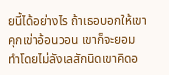ยนี้ได้อย่างไร ถ้าเธอบอกให้เขาคุกเข่าอ้อนวอน เขาก็จะยอมทำโดยไม่ลังเลสักนิดเขาคิดอ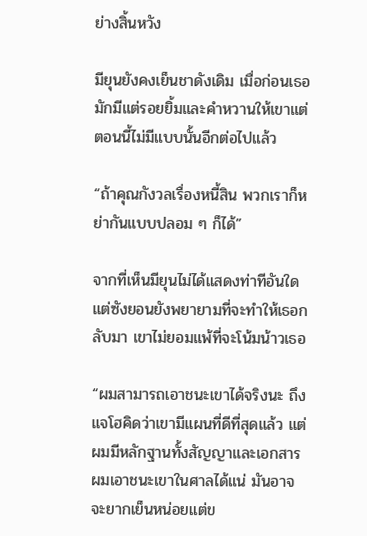ย่างสิ้นหวัง

มียุนยังคงเย็นชาดังเดิม เมื่อก่อนเธอมักมีแต่รอยยิ้มและคำหวานให้เขาแต่ตอนนี้ไม่มีแบบนั้นอีกต่อไปแล้ว

“ถ้าคุณกังวลเรื่องหนี้สิน พวกเราก็หย่ากันแบบปลอม ๆ ก็ได้”

จากที่เห็นมียุนไม่ได้แสดงท่าทีอันใด แต่ซังยอนยังพยายามที่จะทำให้เธอกลับมา เขาไม่ยอมแพ้ที่จะโน้มน้าวเธอ

“ผมสามารถเอาชนะเขาได้จริงนะ ถึงแจโฮคิดว่าเขามีแผนที่ดีที่สุดแล้ว แต่ผมมีหลักฐานทั้งสัญญาและเอกสาร ผมเอาชนะเขาในศาลได้แน่ มันอาจจะยากเย็นหน่อยแต่ข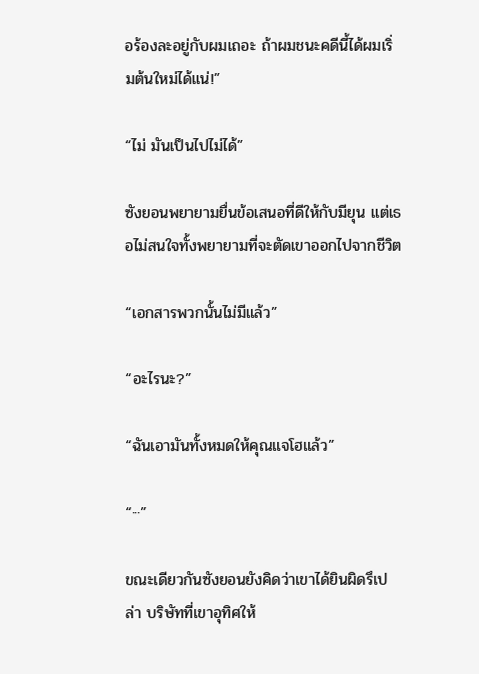อร้องละอยู่กับผมเถอะ ถ้าผมชนะคดีนี้ได้ผมเริ่มต้นใหม่ได้แน่!”

“ไม่ มันเป็นไปไม่ได้”

ซังยอนพยายามยื่นข้อเสนอที่ดีให้กับมียุน แต่เธอไม่สนใจทั้งพยายามที่จะตัดเขาออกไปจากชีวิต

“เอกสารพวกนั้นไม่มีแล้ว”

“อะไรนะ?”

“ฉันเอามันทั้งหมดให้คุณแจโฮแล้ว”

“···”

ขณะเดียวกันซังยอนยังคิดว่าเขาได้ยินผิดรึเปล่า บริษัทที่เขาอุทิศให้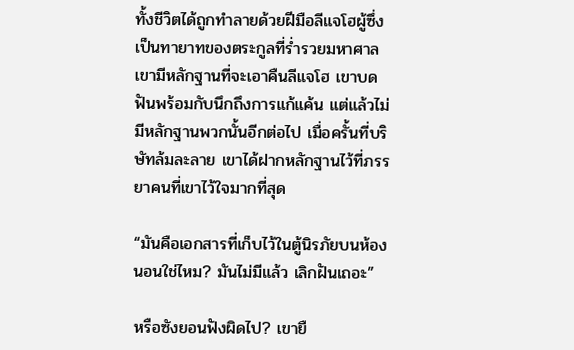ทั้งชีวิตได้ถูกทำลายด้วยฝีมือลีแจโฮผู้ซึ่งเป็นทายาทของตระกูลที่ร่ำรวยมหาศาล เขามีหลักฐานที่จะเอาคืนลีแจโฮ เขาบดฟันพร้อมกับนึกถึงการแก้แค้น แต่แล้วไม่มีหลักฐานพวกนั้นอีกต่อไป เมื่อครั้นที่บริษัทล้มละลาย เขาได้ฝากหลักฐานไว้ที่ภรรยาคนที่เขาไว้ใจมากที่สุด

“มันคือเอกสารที่เก็บไว้ในตู้นิรภัยบนห้องนอนใช่ไหม? มันไม่มีแล้ว เลิกฝันเถอะ”

หรือซังยอนฟังผิดไป? เขายื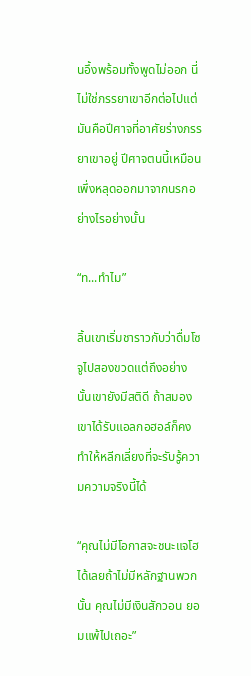นอึ้งพร้อมทั้งพูดไม่ออก นี่ไม่ใช่ภรรยาเขาอีกต่อไปแต่มันคือปีศาจที่อาศัยร่างภรรยาเขาอยู่ ปีศาจตนนี้เหมือนเพึ่งหลุดออกมาจากนรกอย่างไรอย่างนั้น

“ท...ทำไม”

ลิ้นเขาเริ่มชาราวกับว่าดื่มโซจูไปสองขวดแต่ถึงอย่างนั้นเขายังมีสติดี ถ้าสมองเขาได้รับแอลกอฮอล์ก็คงทำให้หลีกเลี่ยงที่จะรับรู้ความความจริงนี้ได้

“คุณไม่มีโอกาสจะชนะแจโฮได้เลยถ้าไม่มีหลักฐานพวกนั้น คุณไม่มีเงินสักวอน ยอมแพ้ไปเถอะ”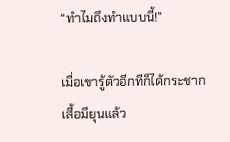“ทำไมถึงทำแบบนี้!”

เมื่อเขารู้ตัวอีกทีก็ได้กระชากเสื้อมียุนแล้ว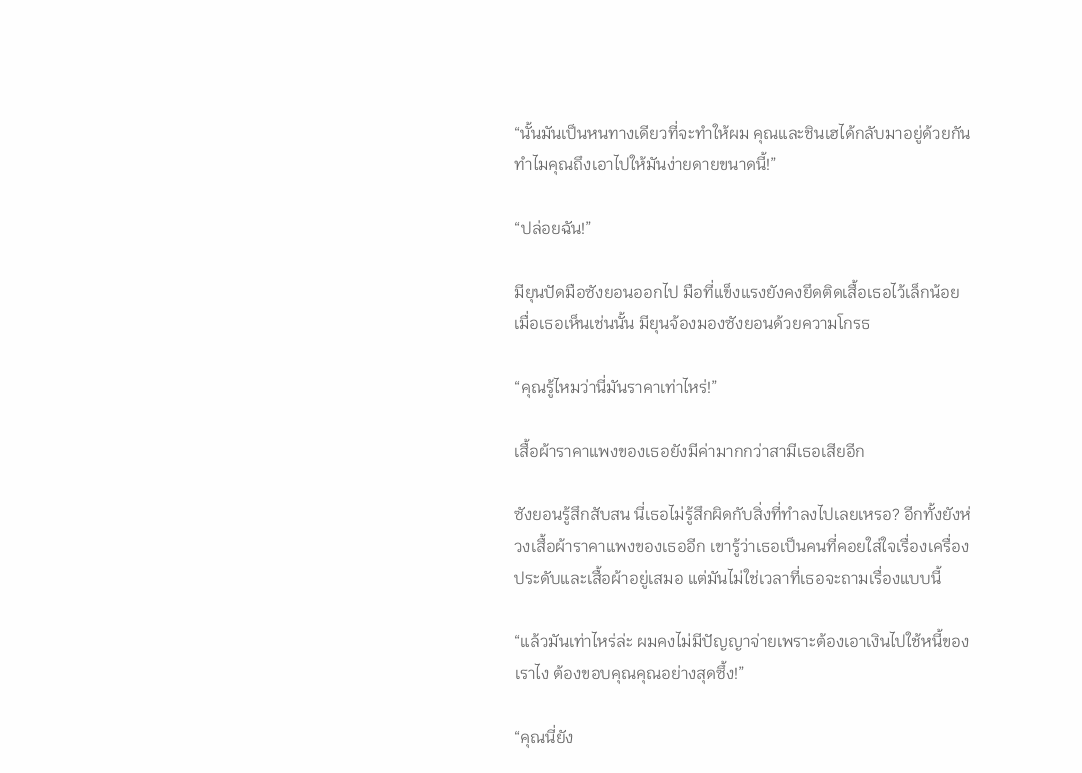“นั้นมันเป็นหนทางเดียวที่จะทำให้ผม คุณและชินเฮได้กลับมาอยู่ด้วยกัน ทำไมคุณถึงเอาไปให้มันง่ายดายขนาดนี้!”

“ปล่อยฉัน!”

มียุนปัดมือซังยอนออกไป มือที่แข็งแรงยังคงยึดติดเสื้อเธอไว้เล็กน้อย เมื่อเธอเห็นเช่นนั้น มียุนจ้องมองซังยอนด้วยความโกรธ

“คุณรู้ไหมว่านี่มันราคาเท่าไหร่!”

เสื้อผ้าราคาแพงของเธอยังมีค่ามากกว่าสามีเธอเสียอีก

ซังยอนรู้สึกสับสน นี่เธอไม่รู้สึกผิดกับสิ่งที่ทำลงไปเลยเหรอ? อีกทั้งยังห่วงเสื้อผ้าราคาแพงของเธออีก เขารู้ว่าเธอเป็นคนที่คอยใส่ใจเรื่องเครื่องประดับและเสื้อผ้าอยู่เสมอ แต่มันไม่ใช่เวลาที่เธอจะถามเรื่องแบบนี้

“แล้วมันเท่าไหร่ล่ะ ผมคงไม่มีปัญญาจ่ายเพราะต้องเอาเงินไปใช้หนี้ของเราไง ต้องขอบคุณคุณอย่างสุดซึ้ง!”

“คุณนี่ยัง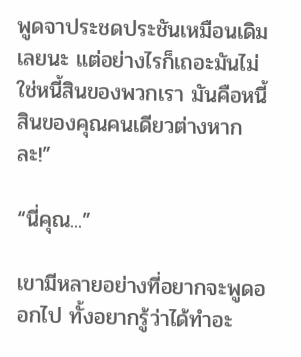พูดจาประชดประชันเหมือนเดิมเลยนะ แต่อย่างไรก็เถอะมันไม่ใช่หนี้สินของพวกเรา มันคือหนี้สินของคุณคนเดียวต่างหากละ!”

“นี่คุณ...”

เขามีหลายอย่างที่อยากจะพูดออกไป ทั้งอยากรู้ว่าได้ทำอะ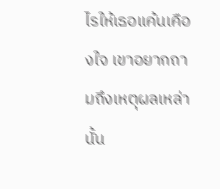ไรให้เธอแค้นเคืองใจ เขาอยากถามถึงเหตุผลเหล่านั้น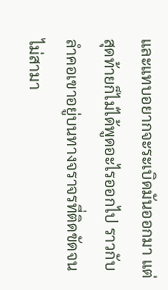และแทบอยากจะระเบิดมันออกมา แต่สุดท้ายก็ไม่ได้พูดอะไรออกไป ราวกับลำคอเขาอยู่บนทางจราจรที่ติดขัดจนไม่สามา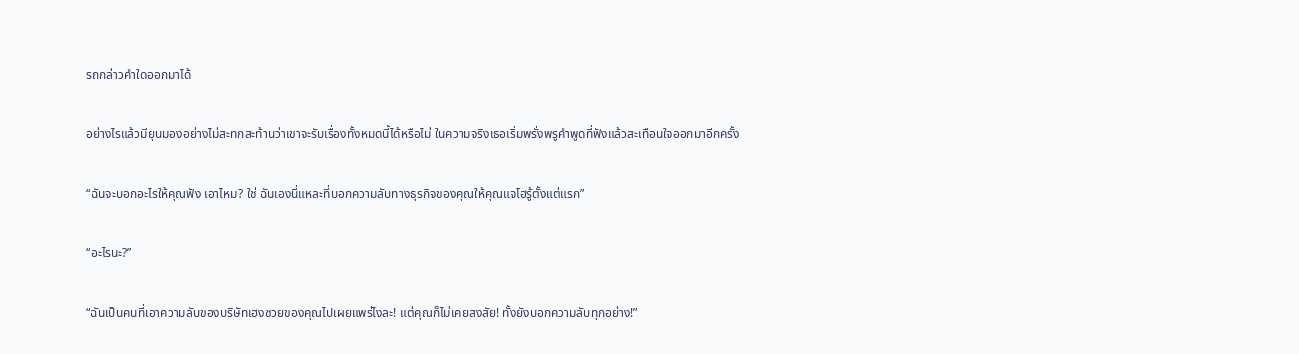รถกล่าวคำใดออกมาได้

อย่างไรแล้วมียุนมองอย่างไม่สะทกสะท้านว่าเขาจะรับเรื่องทั้งหมดนี้ได้หรือไม่ ในความจริงเธอเริ่มพรั่งพรูคำพูดที่ฟังแล้วสะเทือนใจออกมาอีกครั้ง

“ฉันจะบอกอะไรให้คุณฟัง เอาไหม? ใช่ ฉันเองนี่แหละที่บอกความลับทางธุรกิจของคุณให้คุณแจโฮรู้ตั้งแต่แรก”

“อะไรนะ?”

“ฉันเป็นคนที่เอาความลับของบริษัทเฮงซวยของคุณไปเผยแพร่ไงละ! แต่คุณก็ไม่เคยสงสัย! ทั้งยังบอกความลับทุกอย่าง!”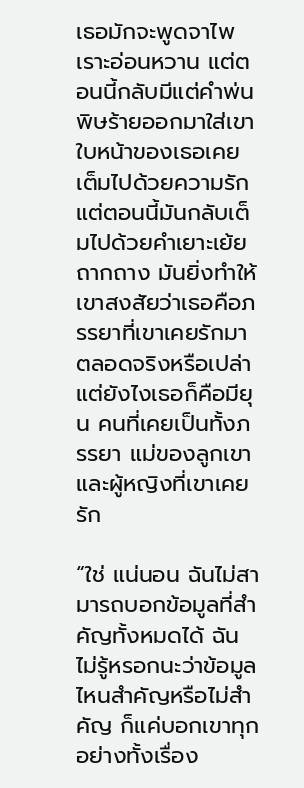เธอมักจะพูดจาไพเราะอ่อนหวาน แต่ตอนนี้กลับมีแต่คำพ่นพิษร้ายออกมาใส่เขา ใบหน้าของเธอเคยเต็มไปด้วยความรัก แต่ตอนนี้มันกลับเต็มไปด้วยคำเยาะเย้ยถากถาง มันยิ่งทำให้เขาสงสัยว่าเธอคือภรรยาที่เขาเคยรักมาตลอดจริงหรือเปล่า แต่ยังไงเธอก็คือมียุน คนที่เคยเป็นทั้งภรรยา แม่ของลูกเขาและผู้หญิงที่เขาเคยรัก

“ใช่ แน่นอน ฉันไม่สามารถบอกข้อมูลที่สำคัญทั้งหมดได้ ฉันไม่รู้หรอกนะว่าข้อมูลไหนสำคัญหรือไม่สำคัญ ก็แค่บอกเขาทุกอย่างทั้งเรื่อง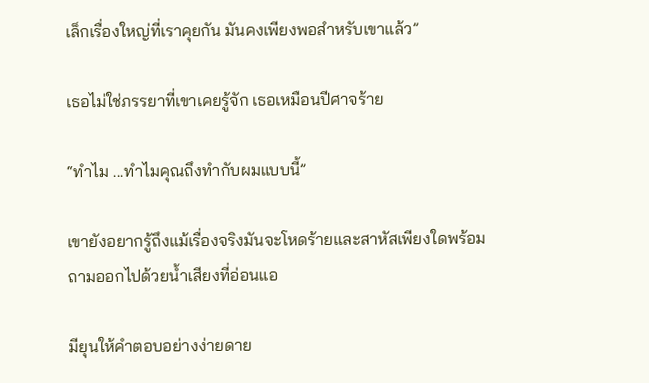เล็กเรื่องใหญ่ที่เราคุยกัน มันคงเพียงพอสำหรับเขาแล้ว”

เธอไม่ใช่ภรรยาที่เขาเคยรู้จัก เธอเหมือนปีศาจร้าย

“ทำไม ...ทำไมคุณถึงทำกับผมแบบนี้”

เขายังอยากรู้ถึงแม้เรื่องจริงมันจะโหดร้ายและสาหัสเพียงใดพร้อมถามออกไปด้วยน้ำเสียงที่อ่อนแอ

มียุนให้คำตอบอย่างง่ายดาย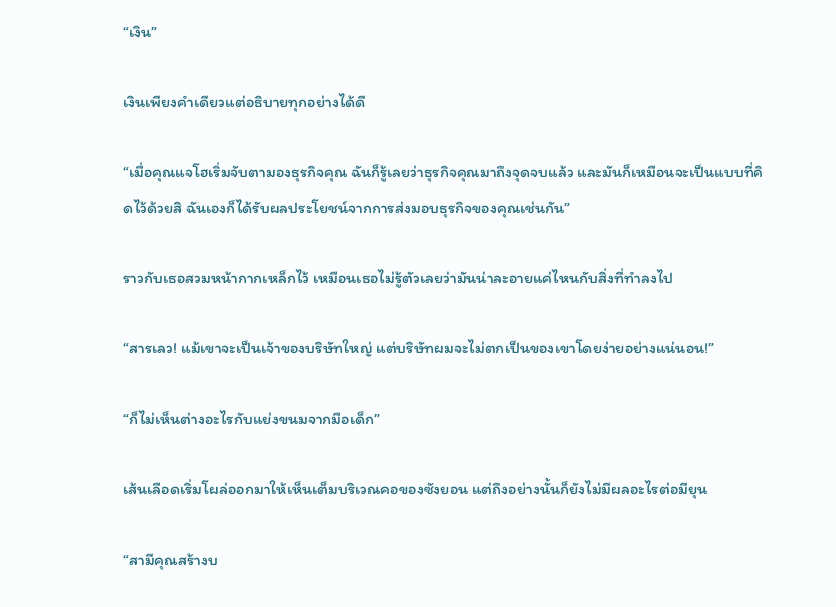“เงิน”

เงินเพียงคำเดียวแต่อธิบายทุกอย่างได้ดี

“เมื่อคุณแจโฮเริ่มจับตามองธุรกิจคุณ ฉันก็รู้เลยว่าธุรกิจคุณมาถึงจุดจบแล้ว และมันก็เหมือนจะเป็นแบบที่คิดไว้ด้วยสิ ฉันเองก็ได้รับผลประโยชน์จากการส่งมอบธุรกิจของคุณเช่นกัน”

ราวกับเธอสวมหน้ากากเหล็กไว้ เหมือนเธอไม่รู้ตัวเลยว่ามันน่าละอายแค่ไหนกับสิ่งที่ทำลงไป

“สารเลว! แม้เขาจะเป็นเจ้าของบริษัทใหญ่ แต่บริษัทผมจะไม่ตกเป็นของเขาโดยง่ายอย่างแน่นอน!”

“ก็ไม่เห็นต่างอะไรกับแย่งขนมจากมือเด็ก”

เส้นเลือดเริ่มโผล่ออกมาให้เห็นเต็มบริเวณคอของซังยอน แต่ถึงอย่างนั้นก็ยังไม่มีผลอะไรต่อมียุน

“สามีคุณสร้างบ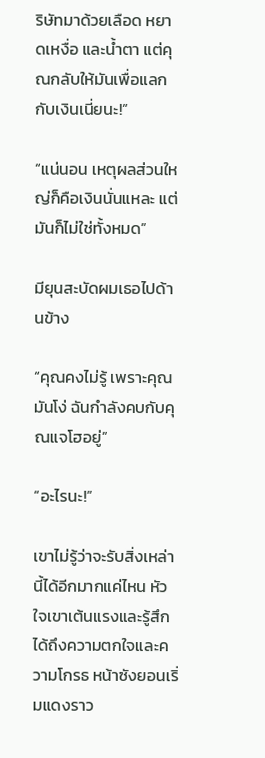ริษัทมาด้วยเลือด หยาดเหงื่อ และน้ำตา แต่คุณกลับให้มันเพื่อแลกกับเงินเนี่ยนะ!”

“แน่นอน เหตุผลส่วนใหญ่ก็คือเงินนั่นแหละ แต่มันก็ไม่ใช่ทั้งหมด”

มียุนสะบัดผมเธอไปด้านข้าง

“คุณคงไม่รู้ เพราะคุณมันโง่ ฉันกำลังคบกับคุณแจโฮอยู่”

“อะไรนะ!”

เขาไม่รู้ว่าจะรับสิ่งเหล่านี้ได้อีกมากแค่ไหน หัวใจเขาเต้นแรงและรู้สึกได้ถึงความตกใจและความโกรธ หน้าซังยอนเริ่มแดงราว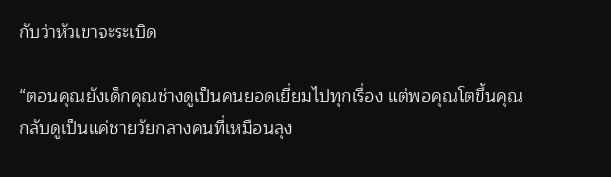กับว่าหัวเขาจะระเบิด

“ตอนคุณยังเด็กคุณช่างดูเป็นคนยอดเยี่ยมไปทุกเรื่อง แต่พอคุณโตขึ้นคุณกลับดูเป็นแค่ชายวัยกลางคนที่เหมือนลุง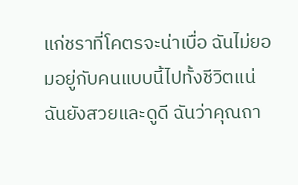แก่ชราที่โคตรจะน่าเบื่อ ฉันไม่ยอมอยู่กับคนแบบนี้ไปทั้งชีวิตแน่ ฉันยังสวยและดูดี ฉันว่าคุณถา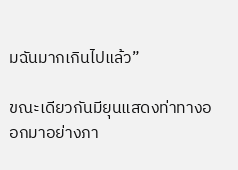มฉันมากเกินไปแล้ว”

ขณะเดียวกันมียุนแสดงท่าทางออกมาอย่างภา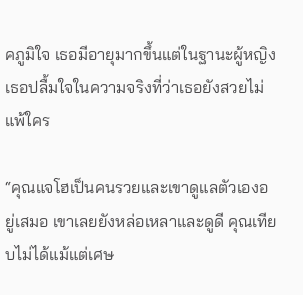คภูมิใจ เธอมีอายุมากขึ้นแต่ในฐานะผู้หญิงเธอปลื้มใจในความจริงที่ว่าเธอยังสวยไม่แพ้ใคร

“คุณแจโฮเป็นคนรวยและเขาดูแลตัวเองอยู่เสมอ เขาเลยยังหล่อเหลาและดูดี คุณเทียบไม่ได้แม้แต่เศษ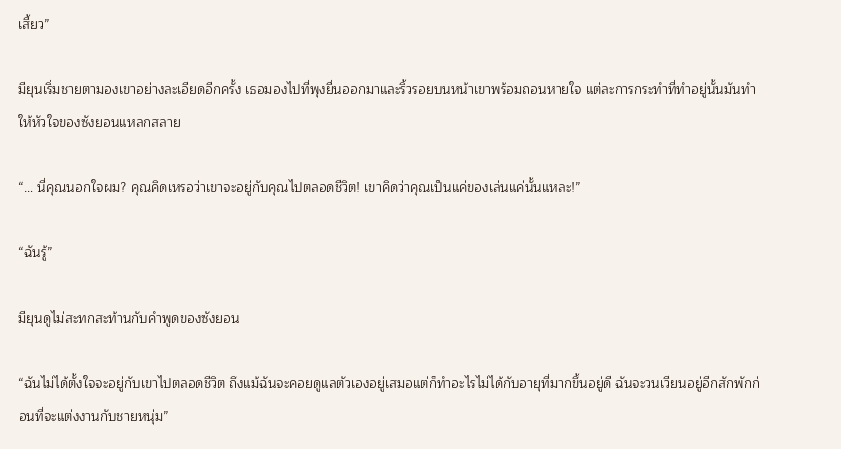เสี้ยว”

มียุนเริ่มชายตามองเขาอย่างละเอียดอีกครั้ง เธอมองไปที่พุงยื่นออกมาและริ้วรอยบนหน้าเขาพร้อมถอนหายใจ แต่ละการกระทำที่ทำอยู่นั้นมันทำให้หัวใจของซังยอนแหลกสลาย

“… นี่คุณนอกใจผม? คุณคิดเหรอว่าเขาจะอยู่กับคุณไปตลอดชีวิต! เขาคิดว่าคุณเป็นแค่ของเล่นแค่นั้นแหละ!”

“ฉันรู้”

มียุนดูไม่สะทกสะท้านกับคำพูดของซังยอน

“ฉันไม่ได้ตั้งใจจะอยู่กับเขาไปตลอดชีวิต ถึงแม้ฉันจะคอยดูแลตัวเองอยู่เสมอแต่ก็ทำอะไรไม่ได้กับอายุที่มากขึ้นอยู่ดี ฉันจะวนเวียนอยู่อีกสักพักก่อนที่จะแต่งงานกับชายหนุ่ม”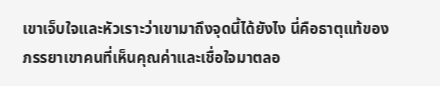เขาเจ็บใจและหัวเราะว่าเขามาถึงจุดนี้ได้ยังไง นี่คือธาตุแท้ของภรรยาเขาคนที่เห็นคุณค่าและเชื่อใจมาตลอ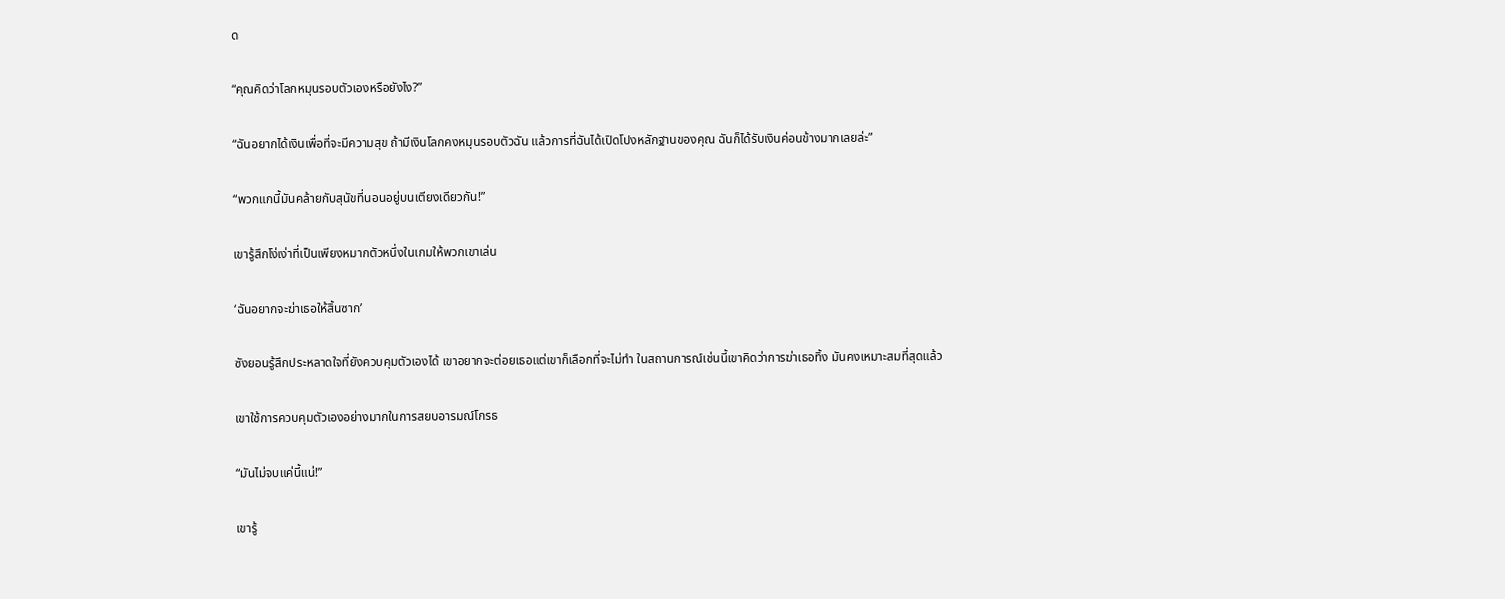ด

“คุณคิดว่าโลกหมุนรอบตัวเองหรือยังไง?”

“ฉันอยากได้เงินเพื่อที่จะมีความสุข ถ้ามีเงินโลกคงหมุนรอบตัวฉัน แล้วการที่ฉันได้เปิดโปงหลักฐานของคุณ ฉันก็ได้รับเงินค่อนข้างมากเลยล่ะ”

“พวกแกนี้มันคล้ายกับสุนัขที่นอนอยู่บนเตียงเดียวกัน!”

เขารู้สึกโง่เง่าที่เป็นเพียงหมากตัวหนึ่งในเกมให้พวกเขาเล่น

‘ฉันอยากจะฆ่าเธอให้สิ้นซาก’

ซังยอนรู้สึกประหลาดใจที่ยังควบคุมตัวเองได้ เขาอยากจะต่อยเธอแต่เขาก็เลือกที่จะไม่ทำ ในสถานการณ์เช่นนี้เขาคิดว่าการฆ่าเธอทิ้ง มันคงเหมาะสมที่สุดแล้ว

เขาใช้การควบคุมตัวเองอย่างมากในการสยบอารมณ์โกรธ

“มันไม่จบแค่นี้แน่!”

เขารู้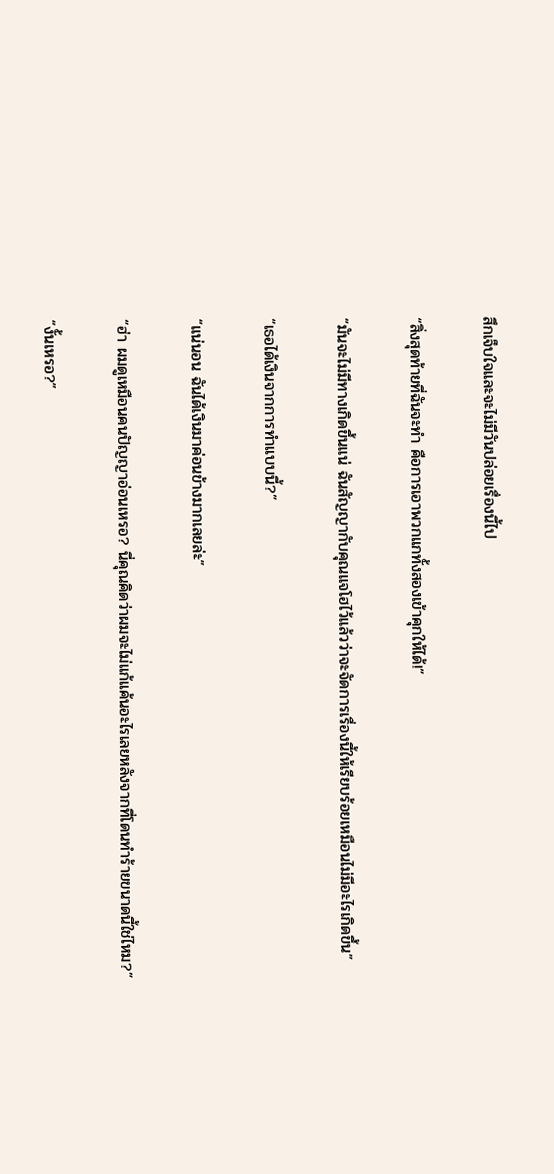สึกเจ็บใจและจะไม่มีวันปล่อยเรื่องนี้ไป

“สิ่งสุดท้ายที่ฉันจะทำ คือการเอาพวกแกทั้งสองเข้าคุกให้ได้!”

“มันจะไม่มีทางเกิดขึ้นแน่ ฉันสัญญากับคุณแจโฮไว้แล้วว่าจะจัดการเรื่องนี้ให้เรียบร้อยเหมือนไม่มีอะไรเกิดขึ้น”

“เธอได้เงินจากการทำแบบนี้?”

“แน่นอน ฉันได้เงินมาค่อนข้างมากเลยล่ะ”

“ฮ่า ผมดูเหมือนคนปัญญาอ่อนเหรอ? นี่คุณคิดว่าผมจะไม่แก้แค้นอะไรเลยหลังจากที่โดนทำร้ายขนาดนี้ใช่ไหม?”

“งั้นเหรอ?”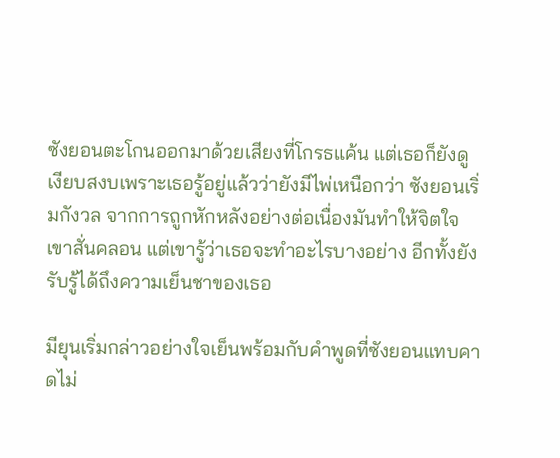ซังยอนตะโกนออกมาด้วยเสียงที่โกรธแค้น แต่เธอก็ยังดูเงียบสงบเพราะเธอรู้อยู่แล้วว่ายังมีไพ่เหนือกว่า ซังยอนเริ่มกังวล จากการถูกหักหลังอย่างต่อเนื่องมันทำให้จิตใจเขาสั่นคลอน แต่เขารู้ว่าเธอจะทำอะไรบางอย่าง อีกทั้งยังรับรู้ได้ถึงความเย็นชาของเธอ

มียุนเริ่มกล่าวอย่างใจเย็นพร้อมกับคำพูดที่ซังยอนแทบคาดไม่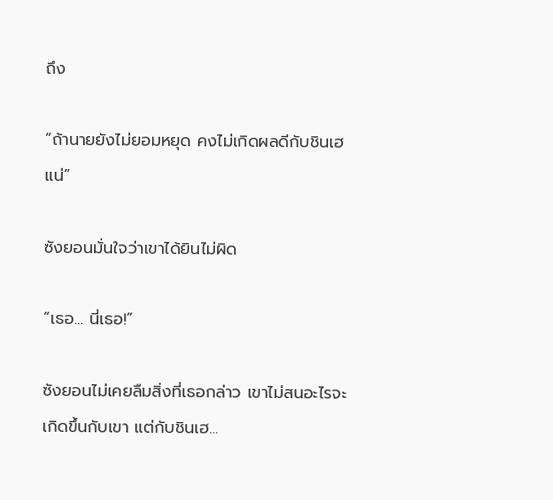ถึง

“ถ้านายยังไม่ยอมหยุด คงไม่เกิดผลดีกับชินเฮแน่”

ซังยอนมั่นใจว่าเขาได้ยินไม่ผิด

“เธอ... นี่เธอ!”

ซังยอนไม่เคยลืมสิ่งที่เธอกล่าว เขาไม่สนอะไรจะเกิดขึ้นกับเขา แต่กับชินเฮ...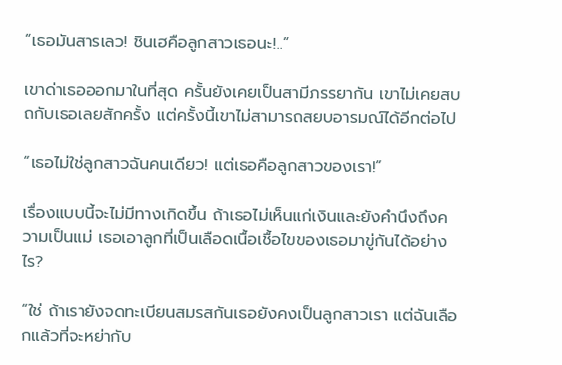“เธอมันสารเลว! ชินเฮคือลูกสาวเธอนะ!..”

เขาด่าเธอออกมาในที่สุด ครั้นยังเคยเป็นสามีภรรยากัน เขาไม่เคยสบถกับเธอเลยสักครั้ง แต่ครั้งนี้เขาไม่สามารถสยบอารมณ์ได้อีกต่อไป

“เธอไม่ใช่ลูกสาวฉันคนเดียว! แต่เธอคือลูกสาวของเรา!”

เรื่องแบบนี้จะไม่มีทางเกิดขึ้น ถ้าเธอไม่เห็นแก่เงินและยังคำนึงถึงความเป็นแม่ เธอเอาลูกที่เป็นเลือดเนื้อเชื้อไขของเธอมาขู่กันได้อย่างไร?

“ใช่ ถ้าเรายังจดทะเบียนสมรสกันเธอยังคงเป็นลูกสาวเรา แต่ฉันเลือกแล้วที่จะหย่ากับ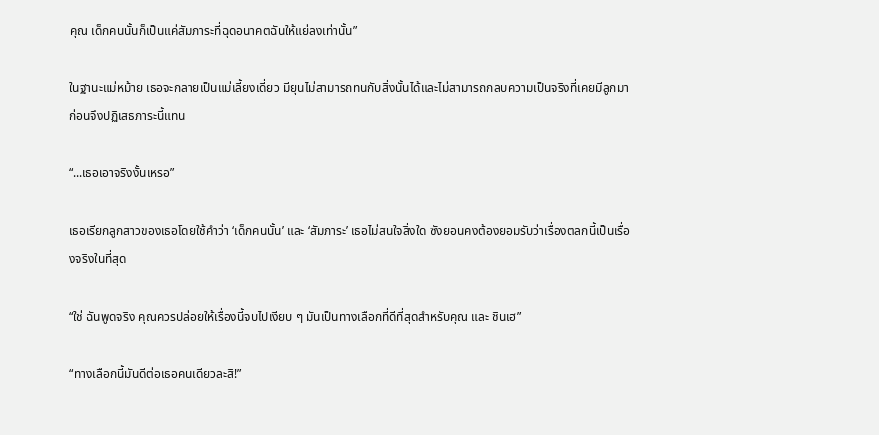คุณ เด็กคนนั้นก็เป็นแค่สัมภาระที่ฉุดอนาคตฉันให้แย่ลงเท่านั้น”

ในฐานะแม่หม้าย เธอจะกลายเป็นแม่เลี้ยงเดี่ยว มียุนไม่สามารถทนกับสิ่งนั้นได้และไม่สามารถกลบความเป็นจริงที่เคยมีลูกมาก่อนจึงปฏิเสธภาระนี้แทน

“...เธอเอาจริงงั้นเหรอ”

เธอเรียกลูกสาวของเธอโดยใช้คำว่า ‘เด็กคนนั้น’ และ ‘สัมภาระ’ เธอไม่สนใจสิ่งใด ซังยอนคงต้องยอมรับว่าเรื่องตลกนี้เป็นเรื่องจริงในที่สุด

“ใช่ ฉันพูดจริง คุณควรปล่อยให้เรื่องนี้จบไปเงียบ ๆ มันเป็นทางเลือกที่ดีที่สุดสำหรับคุณ และ ชินเฮ”

“ทางเลือกนี้มันดีต่อเธอคนเดียวละสิ!”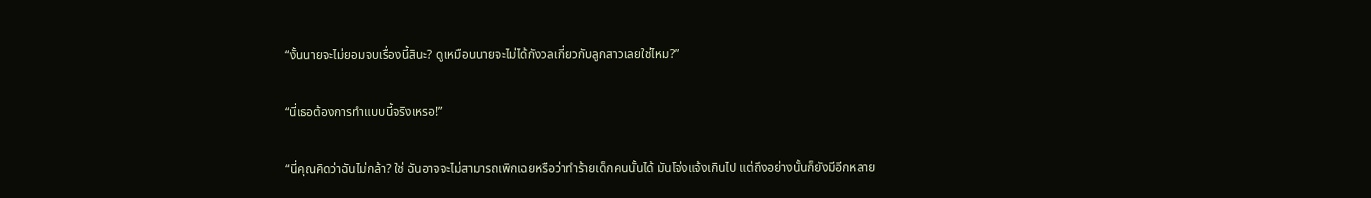“งั้นนายจะไม่ยอมจบเรื่องนี้สินะ? ดูเหมือนนายจะไม่ได้กังวลเกี่ยวกับลูกสาวเลยใช่ไหม?”

“นี่เธอต้องการทำแบบนี้จริงเหรอ!”

“นี่คุณคิดว่าฉันไม่กล้า? ใช่ ฉันอาจจะไม่สามารถเพิกเฉยหรือว่าทำร้ายเด็กคนนั้นได้ มันโจ่งแจ้งเกินไป แต่ถึงอย่างนั้นก็ยังมีอีกหลาย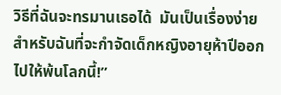วิธีที่ฉันจะทรมานเธอได้  มันเป็นเรื่องง่ายสำหรับฉันที่จะกำจัดเด็กหญิงอายุห้าปีออกไปให้พ้นโลกนี้!”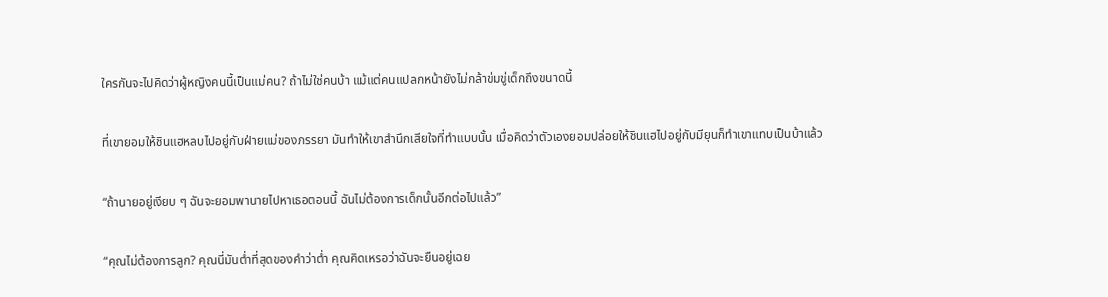ใครกันจะไปคิดว่าผู้หญิงคนนี้เป็นแม่คน? ถ้าไม่ใช่คนบ้า แม้แต่คนแปลกหน้ายังไม่กล้าข่มขู่เด็กถึงขนาดนี้

ที่เขายอมให้ชินแฮหลบไปอยู่กับฝ่ายแม่ของภรรยา มันทำให้เขาสำนึกเสียใจที่ทำแบบนั้น เมื่อคิดว่าตัวเองยอมปล่อยให้ชินแฮไปอยู่กับมียุนก็ทำเขาแทบเป็นบ้าแล้ว

“ถ้านายอยู่เงียบ ๆ ฉันจะยอมพานายไปหาเธอตอนนี้ ฉันไม่ต้องการเด็กนั้นอีกต่อไปแล้ว”

“คุณไม่ต้องการลูก? คุณนี่มันต่ำที่สุดของคำว่าต่ำ คุณคิดเหรอว่าฉันจะยืนอยู่เฉย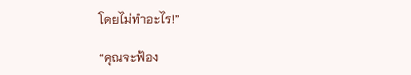โดยไม่ทำอะไร!”

“คุณจะฟ้อง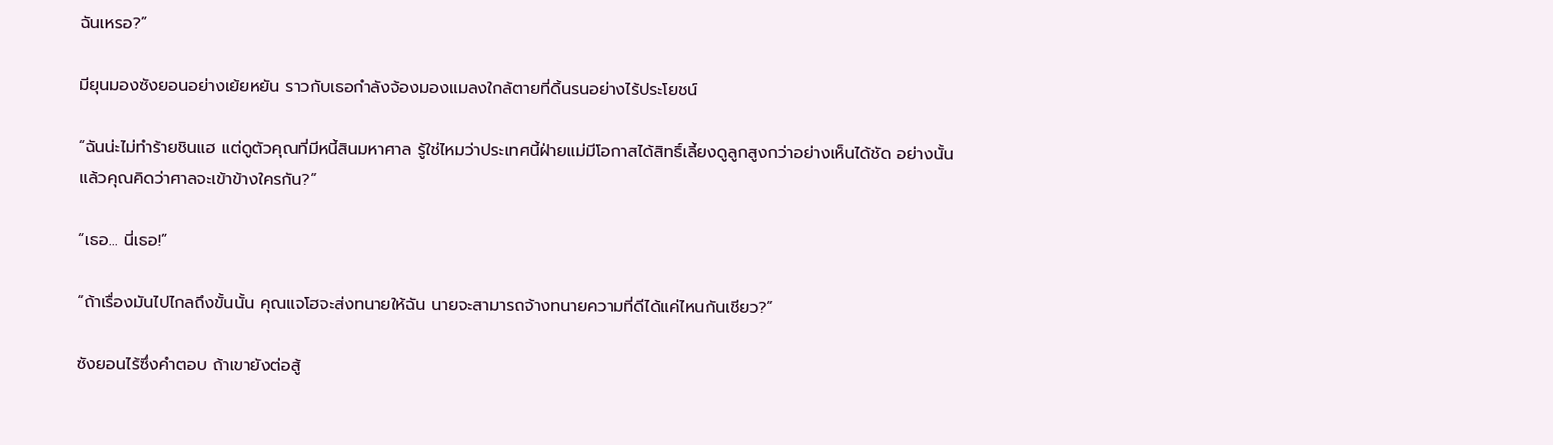ฉันเหรอ?”

มียุนมองซังยอนอย่างเย้ยหยัน ราวกับเธอกำลังจ้องมองแมลงใกล้ตายที่ดิ้นรนอย่างไร้ประโยชน์

“ฉันน่ะไม่ทำร้ายชินแฮ แต่ดูตัวคุณที่มีหนี้สินมหาศาล รู้ใช่ไหมว่าประเทศนี้ฝ่ายแม่มีโอกาสได้สิทธิ์เลี้ยงดูลูกสูงกว่าอย่างเห็นได้ชัด อย่างนั้นแล้วคุณคิดว่าศาลจะเข้าข้างใครกัน?”

“เธอ... นี่เธอ!”

“ถ้าเรื่องมันไปไกลถึงขั้นนั้น คุณแจโฮจะส่งทนายให้ฉัน นายจะสามารถจ้างทนายความที่ดีได้แค่ไหนกันเชียว?”

ซังยอนไร้ซึ่งคำตอบ ถ้าเขายังต่อสู้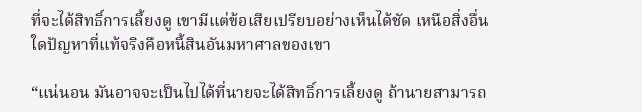ที่จะได้สิทธิ์การเลี้ยงดู เขามีแต่ข้อเสียเปรียบอย่างเห็นได้ชัด เหนือสิ่งอื่นใดปัญหาที่แท้จริงคือหนี้สินอันมหาศาลของเขา

“แน่นอน มันอาจจะเป็นไปได้ที่นายจะได้สิทธิ์การเลี้ยงดู ถ้านายสามารถ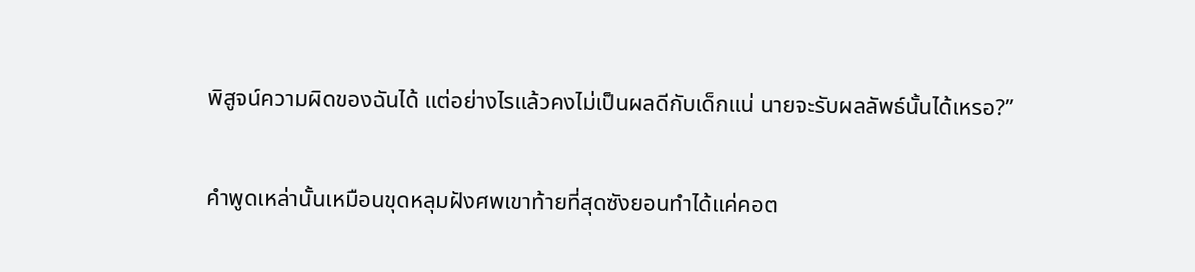พิสูจน์ความผิดของฉันได้ แต่อย่างไรแล้วคงไม่เป็นผลดีกับเด็กแน่ นายจะรับผลลัพธ์นั้นได้เหรอ?”

คำพูดเหล่านั้นเหมือนขุดหลุมฝังศพเขาท้ายที่สุดซังยอนทำได้แค่คอต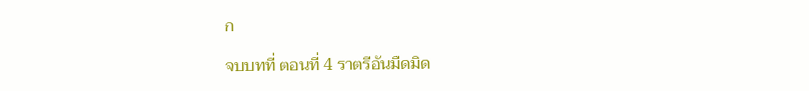ก

จบบทที่ ตอนที่ 4 ราตรีอันมืดมิด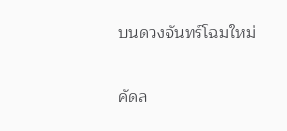บนดวงจันทร์โฉมใหม่

คัดล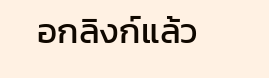อกลิงก์แล้ว